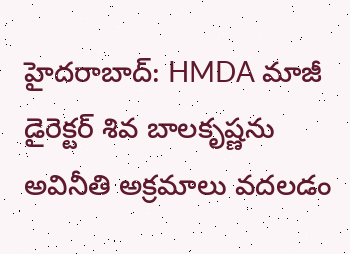హైదరాబాద్: HMDA మాజీ డైరెక్టర్ శివ బాలకృష్ణను అవినీతి అక్రమాలు వదలడం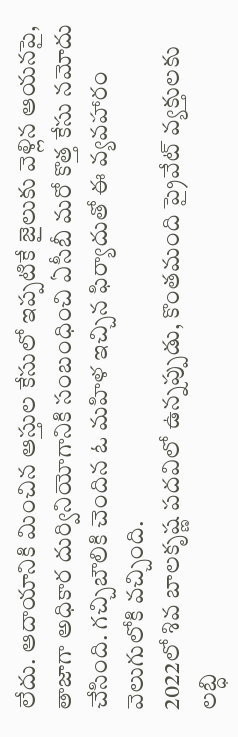లేదు. ఆదాయానికి మించిన ఆస్తుల కేసులో ఇప్పటికే జైలుకు వెళ్లిన ఆయనపై, తాజాగా అధికార దుర్వినియోగానికి సంబంధించి ఏసీబీ మరో కొత్త కేసు నమోదు చేసింది. గచ్చిబౌలికి చెందిన ఓ మహిళ ఇచ్చిన ఫిర్యాదుతో ఈ వ్యవహారం వెలుగులోకి వచ్చింది.
2022లో శివ బాలకృష్ణ పదవిలో ఉన్నప్పుడు, కొంతమంది ప్రైవేట్ వ్యక్తులకు లబ్ధి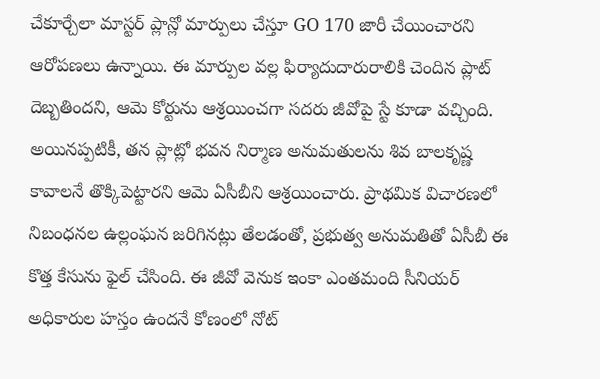చేకూర్చేలా మాస్టర్ ప్లాన్లో మార్పులు చేస్తూ GO 170 జారీ చేయించారని ఆరోపణలు ఉన్నాయి. ఈ మార్పుల వల్ల ఫిర్యాదుదారురాలికి చెందిన ప్లాట్ దెబ్బతిందని, ఆమె కోర్టును ఆశ్రయించగా సదరు జీవోపై స్టే కూడా వచ్చింది.
అయినప్పటికీ, తన ప్లాట్లో భవన నిర్మాణ అనుమతులను శివ బాలకృష్ణ కావాలనే తొక్కిపెట్టారని ఆమె ఏసీబీని ఆశ్రయించారు. ప్రాథమిక విచారణలో నిబంధనల ఉల్లంఘన జరిగినట్లు తేలడంతో, ప్రభుత్వ అనుమతితో ఏసీబీ ఈ కొత్త కేసును ఫైల్ చేసింది. ఈ జీవో వెనుక ఇంకా ఎంతమంది సీనియర్ అధికారుల హస్తం ఉందనే కోణంలో నోట్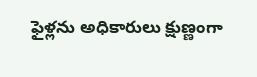ఫైళ్లను అధికారులు క్షుణ్ణంగా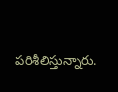పరిశీలిస్తున్నారు.